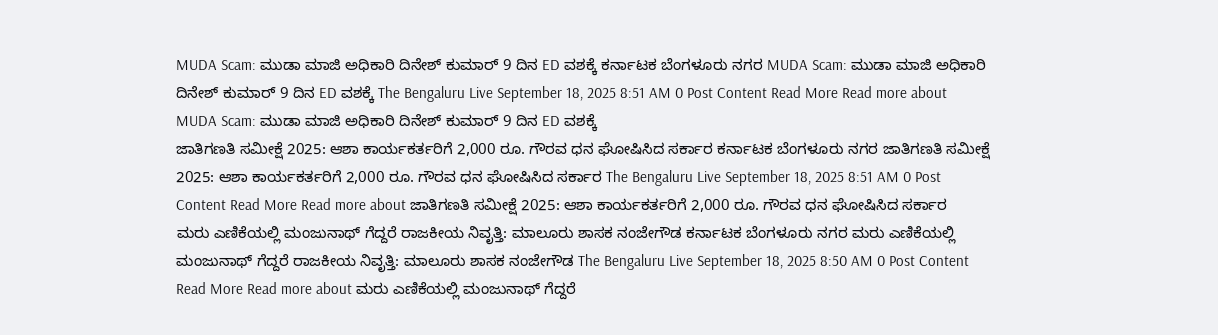MUDA Scam: ಮುಡಾ ಮಾಜಿ ಅಧಿಕಾರಿ ದಿನೇಶ್ ಕುಮಾರ್ 9 ದಿನ ED ವಶಕ್ಕೆ ಕರ್ನಾಟಕ ಬೆಂಗಳೂರು ನಗರ MUDA Scam: ಮುಡಾ ಮಾಜಿ ಅಧಿಕಾರಿ ದಿನೇಶ್ ಕುಮಾರ್ 9 ದಿನ ED ವಶಕ್ಕೆ The Bengaluru Live September 18, 2025 8:51 AM 0 Post Content Read More Read more about MUDA Scam: ಮುಡಾ ಮಾಜಿ ಅಧಿಕಾರಿ ದಿನೇಶ್ ಕುಮಾರ್ 9 ದಿನ ED ವಶಕ್ಕೆ
ಜಾತಿಗಣತಿ ಸಮೀಕ್ಷೆ 2025: ಆಶಾ ಕಾರ್ಯಕರ್ತರಿಗೆ 2,000 ರೂ. ಗೌರವ ಧನ ಘೋಷಿಸಿದ ಸರ್ಕಾರ ಕರ್ನಾಟಕ ಬೆಂಗಳೂರು ನಗರ ಜಾತಿಗಣತಿ ಸಮೀಕ್ಷೆ 2025: ಆಶಾ ಕಾರ್ಯಕರ್ತರಿಗೆ 2,000 ರೂ. ಗೌರವ ಧನ ಘೋಷಿಸಿದ ಸರ್ಕಾರ The Bengaluru Live September 18, 2025 8:51 AM 0 Post Content Read More Read more about ಜಾತಿಗಣತಿ ಸಮೀಕ್ಷೆ 2025: ಆಶಾ ಕಾರ್ಯಕರ್ತರಿಗೆ 2,000 ರೂ. ಗೌರವ ಧನ ಘೋಷಿಸಿದ ಸರ್ಕಾರ
ಮರು ಎಣಿಕೆಯಲ್ಲಿ ಮಂಜುನಾಥ್ ಗೆದ್ದರೆ ರಾಜಕೀಯ ನಿವೃತ್ತಿ: ಮಾಲೂರು ಶಾಸಕ ನಂಜೇಗೌಡ ಕರ್ನಾಟಕ ಬೆಂಗಳೂರು ನಗರ ಮರು ಎಣಿಕೆಯಲ್ಲಿ ಮಂಜುನಾಥ್ ಗೆದ್ದರೆ ರಾಜಕೀಯ ನಿವೃತ್ತಿ: ಮಾಲೂರು ಶಾಸಕ ನಂಜೇಗೌಡ The Bengaluru Live September 18, 2025 8:50 AM 0 Post Content Read More Read more about ಮರು ಎಣಿಕೆಯಲ್ಲಿ ಮಂಜುನಾಥ್ ಗೆದ್ದರೆ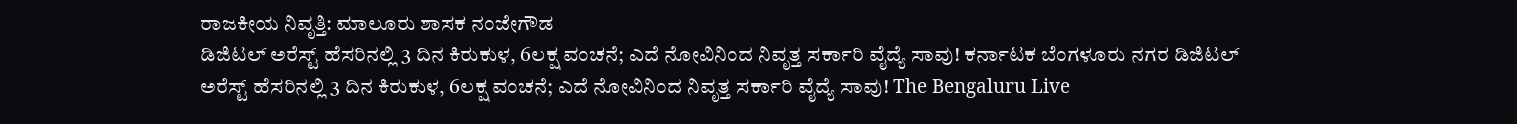ರಾಜಕೀಯ ನಿವೃತ್ತಿ: ಮಾಲೂರು ಶಾಸಕ ನಂಜೇಗೌಡ
ಡಿಜಿಟಲ್ ಅರೆಸ್ಟ್ ಹೆಸರಿನಲ್ಲಿ 3 ದಿನ ಕಿರುಕುಳ, 6ಲಕ್ಷ ವಂಚನೆ; ಎದೆ ನೋವಿನಿಂದ ನಿವೃತ್ತ ಸರ್ಕಾರಿ ವೈದ್ಯೆ ಸಾವು! ಕರ್ನಾಟಕ ಬೆಂಗಳೂರು ನಗರ ಡಿಜಿಟಲ್ ಅರೆಸ್ಟ್ ಹೆಸರಿನಲ್ಲಿ 3 ದಿನ ಕಿರುಕುಳ, 6ಲಕ್ಷ ವಂಚನೆ; ಎದೆ ನೋವಿನಿಂದ ನಿವೃತ್ತ ಸರ್ಕಾರಿ ವೈದ್ಯೆ ಸಾವು! The Bengaluru Live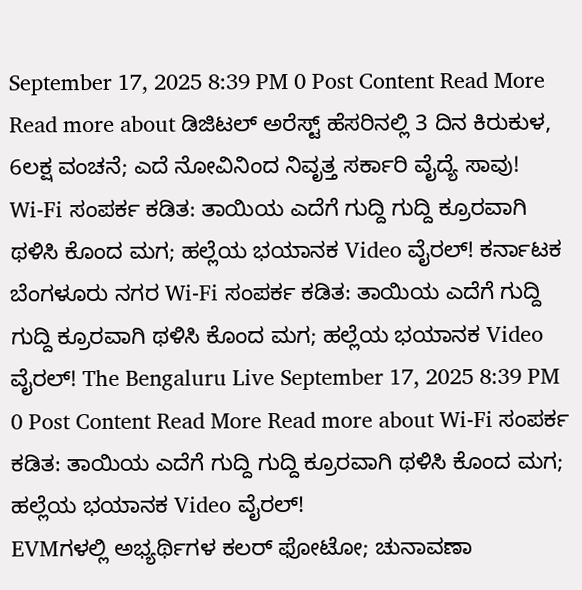September 17, 2025 8:39 PM 0 Post Content Read More Read more about ಡಿಜಿಟಲ್ ಅರೆಸ್ಟ್ ಹೆಸರಿನಲ್ಲಿ 3 ದಿನ ಕಿರುಕುಳ, 6ಲಕ್ಷ ವಂಚನೆ; ಎದೆ ನೋವಿನಿಂದ ನಿವೃತ್ತ ಸರ್ಕಾರಿ ವೈದ್ಯೆ ಸಾವು!
Wi-Fi ಸಂಪರ್ಕ ಕಡಿತ: ತಾಯಿಯ ಎದೆಗೆ ಗುದ್ದಿ ಗುದ್ದಿ ಕ್ರೂರವಾಗಿ ಥಳಿಸಿ ಕೊಂದ ಮಗ; ಹಲ್ಲೆಯ ಭಯಾನಕ Video ವೈರಲ್! ಕರ್ನಾಟಕ ಬೆಂಗಳೂರು ನಗರ Wi-Fi ಸಂಪರ್ಕ ಕಡಿತ: ತಾಯಿಯ ಎದೆಗೆ ಗುದ್ದಿ ಗುದ್ದಿ ಕ್ರೂರವಾಗಿ ಥಳಿಸಿ ಕೊಂದ ಮಗ; ಹಲ್ಲೆಯ ಭಯಾನಕ Video ವೈರಲ್! The Bengaluru Live September 17, 2025 8:39 PM 0 Post Content Read More Read more about Wi-Fi ಸಂಪರ್ಕ ಕಡಿತ: ತಾಯಿಯ ಎದೆಗೆ ಗುದ್ದಿ ಗುದ್ದಿ ಕ್ರೂರವಾಗಿ ಥಳಿಸಿ ಕೊಂದ ಮಗ; ಹಲ್ಲೆಯ ಭಯಾನಕ Video ವೈರಲ್!
EVMಗಳಲ್ಲಿ ಅಭ್ಯರ್ಥಿಗಳ ಕಲರ್ ಫೋಟೋ; ಚುನಾವಣಾ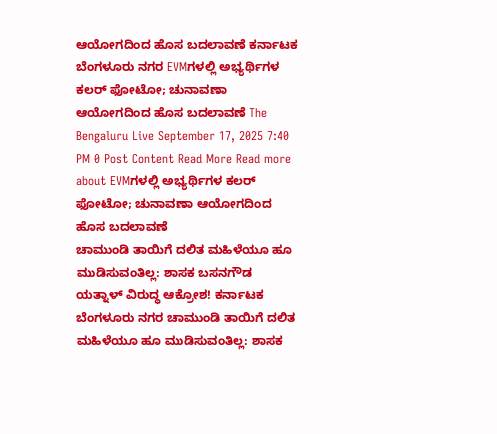ಆಯೋಗದಿಂದ ಹೊಸ ಬದಲಾವಣೆ ಕರ್ನಾಟಕ ಬೆಂಗಳೂರು ನಗರ EVMಗಳಲ್ಲಿ ಅಭ್ಯರ್ಥಿಗಳ ಕಲರ್ ಫೋಟೋ; ಚುನಾವಣಾ ಆಯೋಗದಿಂದ ಹೊಸ ಬದಲಾವಣೆ The Bengaluru Live September 17, 2025 7:40 PM 0 Post Content Read More Read more about EVMಗಳಲ್ಲಿ ಅಭ್ಯರ್ಥಿಗಳ ಕಲರ್ ಫೋಟೋ; ಚುನಾವಣಾ ಆಯೋಗದಿಂದ ಹೊಸ ಬದಲಾವಣೆ
ಚಾಮುಂಡಿ ತಾಯಿಗೆ ದಲಿತ ಮಹಿಳೆಯೂ ಹೂ ಮುಡಿಸುವಂತಿಲ್ಲ: ಶಾಸಕ ಬಸನಗೌಡ ಯತ್ನಾಳ್ ವಿರುದ್ಧ ಆಕ್ರೋಶ! ಕರ್ನಾಟಕ ಬೆಂಗಳೂರು ನಗರ ಚಾಮುಂಡಿ ತಾಯಿಗೆ ದಲಿತ ಮಹಿಳೆಯೂ ಹೂ ಮುಡಿಸುವಂತಿಲ್ಲ: ಶಾಸಕ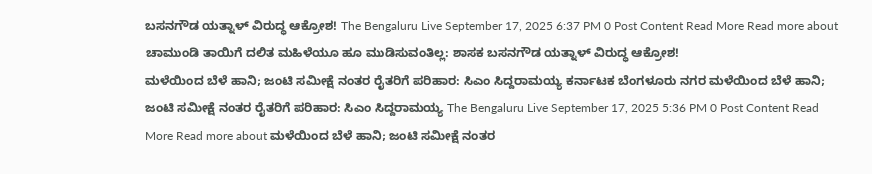ಬಸನಗೌಡ ಯತ್ನಾಳ್ ವಿರುದ್ಧ ಆಕ್ರೋಶ! The Bengaluru Live September 17, 2025 6:37 PM 0 Post Content Read More Read more about ಚಾಮುಂಡಿ ತಾಯಿಗೆ ದಲಿತ ಮಹಿಳೆಯೂ ಹೂ ಮುಡಿಸುವಂತಿಲ್ಲ: ಶಾಸಕ ಬಸನಗೌಡ ಯತ್ನಾಳ್ ವಿರುದ್ಧ ಆಕ್ರೋಶ!
ಮಳೆಯಿಂದ ಬೆಳೆ ಹಾನಿ; ಜಂಟಿ ಸಮೀಕ್ಷೆ ನಂತರ ರೈತರಿಗೆ ಪರಿಹಾರ: ಸಿಎಂ ಸಿದ್ದರಾಮಯ್ಯ ಕರ್ನಾಟಕ ಬೆಂಗಳೂರು ನಗರ ಮಳೆಯಿಂದ ಬೆಳೆ ಹಾನಿ; ಜಂಟಿ ಸಮೀಕ್ಷೆ ನಂತರ ರೈತರಿಗೆ ಪರಿಹಾರ: ಸಿಎಂ ಸಿದ್ದರಾಮಯ್ಯ The Bengaluru Live September 17, 2025 5:36 PM 0 Post Content Read More Read more about ಮಳೆಯಿಂದ ಬೆಳೆ ಹಾನಿ; ಜಂಟಿ ಸಮೀಕ್ಷೆ ನಂತರ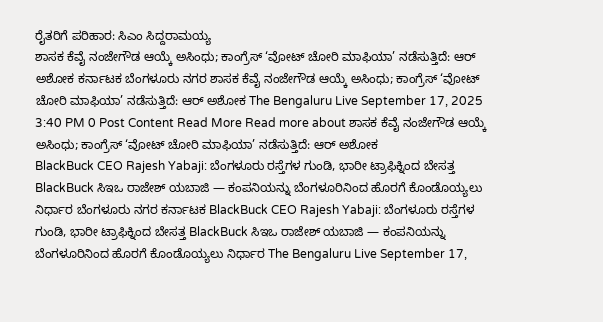ರೈತರಿಗೆ ಪರಿಹಾರ: ಸಿಎಂ ಸಿದ್ದರಾಮಯ್ಯ
ಶಾಸಕ ಕೆವೈ ನಂಜೇಗೌಡ ಆಯ್ಕೆ ಅಸಿಂಧು; ಕಾಂಗ್ರೆಸ್ ‘ವೋಟ್ ಚೋರಿ ಮಾಫಿಯಾ’ ನಡೆಸುತ್ತಿದೆ: ಆರ್ ಅಶೋಕ ಕರ್ನಾಟಕ ಬೆಂಗಳೂರು ನಗರ ಶಾಸಕ ಕೆವೈ ನಂಜೇಗೌಡ ಆಯ್ಕೆ ಅಸಿಂಧು; ಕಾಂಗ್ರೆಸ್ ‘ವೋಟ್ ಚೋರಿ ಮಾಫಿಯಾ’ ನಡೆಸುತ್ತಿದೆ: ಆರ್ ಅಶೋಕ The Bengaluru Live September 17, 2025 3:40 PM 0 Post Content Read More Read more about ಶಾಸಕ ಕೆವೈ ನಂಜೇಗೌಡ ಆಯ್ಕೆ ಅಸಿಂಧು; ಕಾಂಗ್ರೆಸ್ ‘ವೋಟ್ ಚೋರಿ ಮಾಫಿಯಾ’ ನಡೆಸುತ್ತಿದೆ: ಆರ್ ಅಶೋಕ
BlackBuck CEO Rajesh Yabaji: ಬೆಂಗಳೂರು ರಸ್ತೆಗಳ ಗುಂಡಿ, ಭಾರೀ ಟ್ರಾಫಿಕ್ನಿಂದ ಬೇಸತ್ತ BlackBuck ಸಿಇಒ ರಾಜೇಶ್ ಯಬಾಜಿ — ಕಂಪನಿಯನ್ನು ಬೆಂಗಳೂರಿನಿಂದ ಹೊರಗೆ ಕೊಂಡೊಯ್ಯಲು ನಿರ್ಧಾರ ಬೆಂಗಳೂರು ನಗರ ಕರ್ನಾಟಕ BlackBuck CEO Rajesh Yabaji: ಬೆಂಗಳೂರು ರಸ್ತೆಗಳ ಗುಂಡಿ, ಭಾರೀ ಟ್ರಾಫಿಕ್ನಿಂದ ಬೇಸತ್ತ BlackBuck ಸಿಇಒ ರಾಜೇಶ್ ಯಬಾಜಿ — ಕಂಪನಿಯನ್ನು ಬೆಂಗಳೂರಿನಿಂದ ಹೊರಗೆ ಕೊಂಡೊಯ್ಯಲು ನಿರ್ಧಾರ The Bengaluru Live September 17,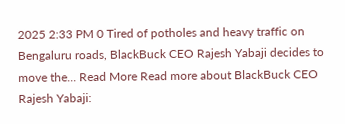2025 2:33 PM 0 Tired of potholes and heavy traffic on Bengaluru roads, BlackBuck CEO Rajesh Yabaji decides to move the... Read More Read more about BlackBuck CEO Rajesh Yabaji: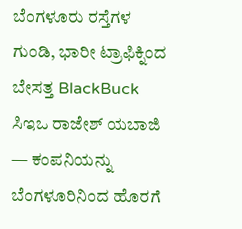ಬೆಂಗಳೂರು ರಸ್ತೆಗಳ ಗುಂಡಿ, ಭಾರೀ ಟ್ರಾಫಿಕ್ನಿಂದ ಬೇಸತ್ತ BlackBuck ಸಿಇಒ ರಾಜೇಶ್ ಯಬಾಜಿ — ಕಂಪನಿಯನ್ನು ಬೆಂಗಳೂರಿನಿಂದ ಹೊರಗೆ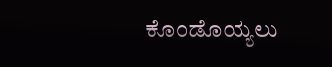ಕೊಂಡೊಯ್ಯಲು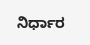ನಿರ್ಧಾರ